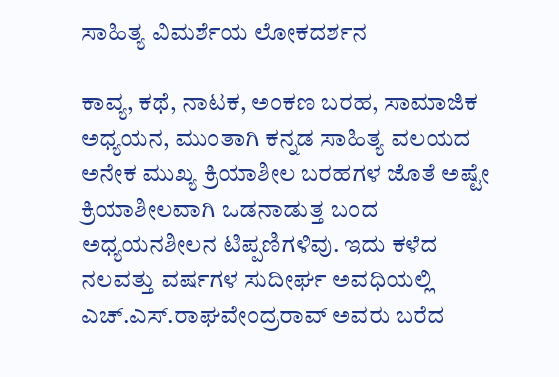ಸಾಹಿತ್ಯ ವಿಮರ್ಶೆಯ ಲೋಕದರ್ಶನ

ಕಾವ್ಯ, ಕಥೆ, ನಾಟಕ, ಅಂಕಣ ಬರಹ, ಸಾಮಾಜಿಕ ಅಧ್ಯಯನ, ಮುಂತಾಗಿ ಕನ್ನಡ ಸಾಹಿತ್ಯ ವಲಯದ ಅನೇಕ ಮುಖ್ಯ ಕ್ರಿಯಾಶೀಲ ಬರಹಗಳ ಜೊತೆ ಅಷ್ಟೇ ಕ್ರಿಯಾಶೀಲವಾಗಿ ಒಡನಾಡುತ್ತ ಬಂದ ಅಧ್ಯಯನಶೀಲನ ಟಿಪ್ಪಣಿಗಳಿವು. ಇದು ಕಳೆದ ನಲವತ್ತು ವರ್ಷಗಳ ಸುದೀರ್ಘ ಅವಧಿಯಲ್ಲಿ ಎಚ್.ಎಸ್.ರಾಘವೇಂದ್ರರಾವ್ ಅವರು ಬರೆದ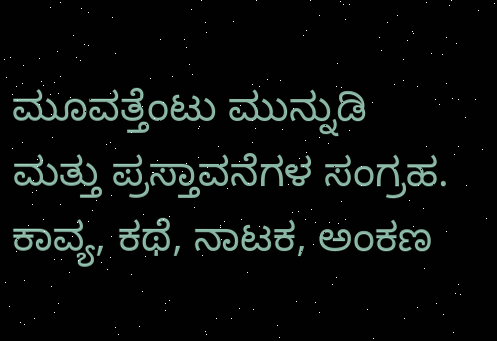ಮೂವತ್ತೆಂಟು ಮುನ್ನುಡಿ ಮತ್ತು ಪ್ರಸ್ತಾವನೆಗಳ ಸಂಗ್ರಹ. ಕಾವ್ಯ, ಕಥೆ, ನಾಟಕ, ಅಂಕಣ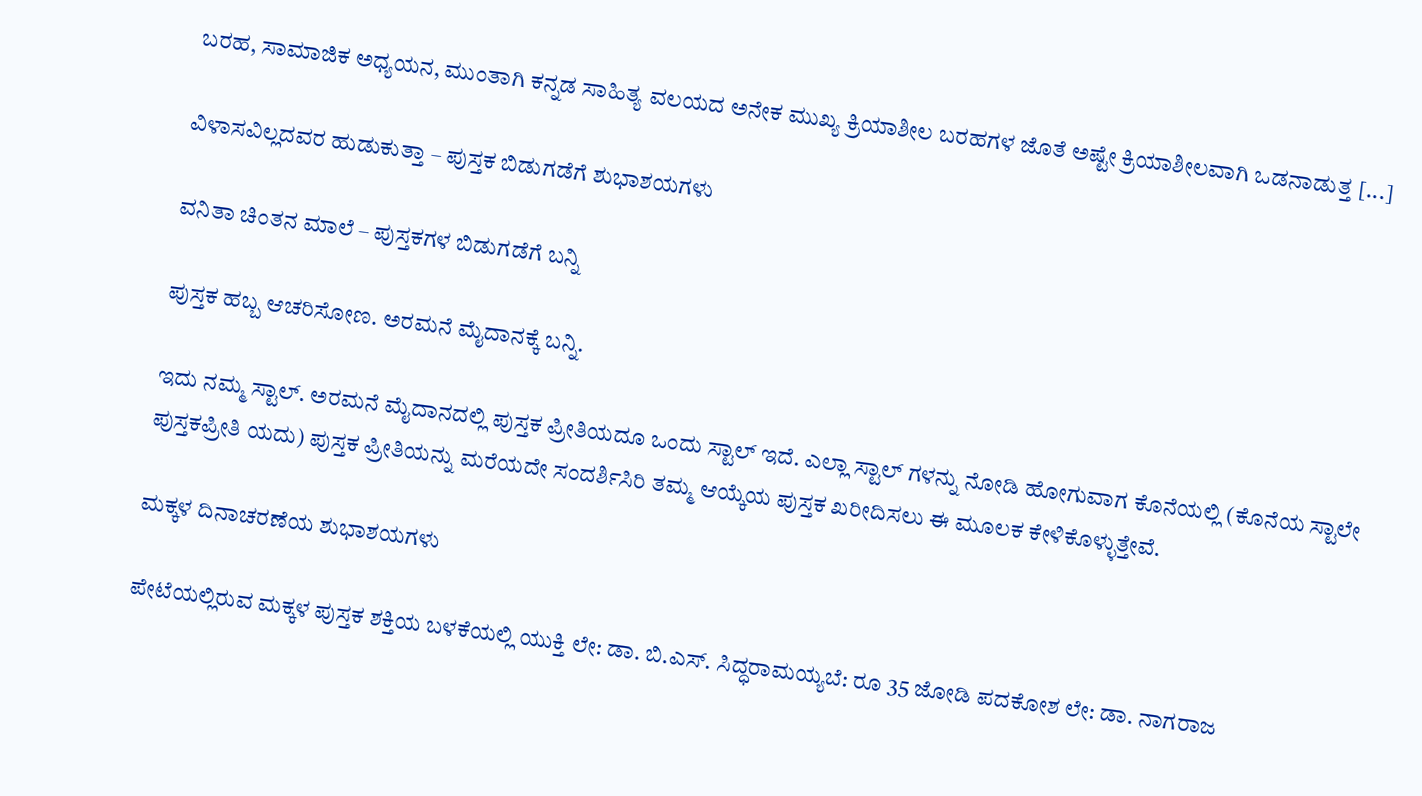ಬರಹ, ಸಾಮಾಜಿಕ ಅಧ್ಯಯನ, ಮುಂತಾಗಿ ಕನ್ನಡ ಸಾಹಿತ್ಯ ವಲಯದ ಅನೇಕ ಮುಖ್ಯ ಕ್ರಿಯಾಶೀಲ ಬರಹಗಳ ಜೊತೆ ಅಷ್ಟೇ ಕ್ರಿಯಾಶೀಲವಾಗಿ ಒಡನಾಡುತ್ತ [...]

ವಿಳಾಸವಿಲ್ಲದವರ ಹುಡುಕುತ್ತಾ – ಪುಸ್ತಕ ಬಿಡುಗಡೆಗೆ ಶುಭಾಶಯಗಳು

ವನಿತಾ ಚಿಂತನ ಮಾಲೆ – ಪುಸ್ತಕಗಳ ಬಿಡುಗಡೆಗೆ ಬನ್ನಿ

ಪುಸ್ತಕ ಹಬ್ಬ ಆಚರಿಸೋಣ. ಅರಮನೆ ಮೈದಾನಕ್ಕೆ ಬನ್ನಿ.

ಇದು ನಮ್ಮ ಸ್ಟಾಲ್. ಅರಮನೆ ಮೈದಾನದಲ್ಲಿ ಪುಸ್ತಕ ಪ್ರೀತಿಯದೂ ಒಂದು ಸ್ಟಾಲ್ ಇದೆ. ಎಲ್ಲಾ ಸ್ಟಾಲ್ ಗಳನ್ನು ನೋಡಿ ಹೋಗುವಾಗ ಕೊನೆಯಲ್ಲಿ (ಕೊನೆಯ ಸ್ಟಾಲೇ ಪುಸ್ತಕಪ್ರೀತಿ ಯದು) ಪುಸ್ತಕ ಪ್ರೀತಿಯನ್ನು ಮರೆಯದೇ ಸಂದರ್ಶಿಸಿರಿ ತಮ್ಮ ಆಯ್ಕೆಯ ಪುಸ್ತಕ ಖರೀದಿಸಲು ಈ ಮೂಲಕ ಕೇಳಿಕೊಳ್ಳುತ್ತೇವೆ.

ಮಕ್ಕಳ ದಿನಾಚರಣೆಯ ಶುಭಾಶಯಗಳು

ಪೇಟೆಯಲ್ಲಿರುವ ಮಕ್ಕಳ ಪುಸ್ತಕ ಶಕ್ತಿಯ ಬಳಕೆಯಲ್ಲಿ ಯುಕ್ತಿ ಲೇ: ಡಾ. ಬಿ.ಎಸ್. ಸಿದ್ಧರಾಮಯ್ಯಬೆ: ರೂ 35 ಜೋಡಿ ಪದಕೋಶ ಲೇ: ಡಾ. ನಾಗರಾಜ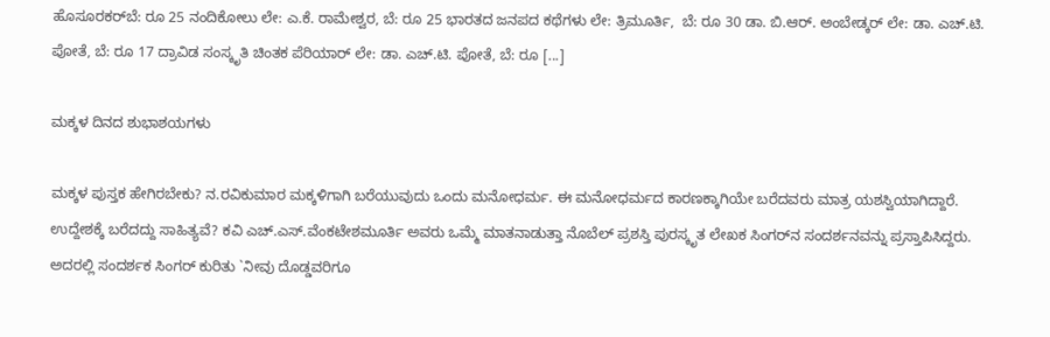ಹೊಸೂರಕರ್‌ಬೆ: ರೂ 25 ನಂದಿಕೋಲು ಲೇ: ಎ.ಕೆ. ರಾಮೇಶ್ವರ, ಬೆ: ರೂ 25 ಭಾರತದ ಜನಪದ ಕಥೆಗಳು ಲೇ: ತ್ರಿಮೂರ್ತಿ,  ಬೆ: ರೂ 30 ಡಾ. ಬಿ.ಆರ್. ಅಂಬೇಡ್ಕರ್ ಲೇ: ಡಾ. ಎಚ್.ಟಿ. ಪೋತೆ, ಬೆ: ರೂ 17 ದ್ರಾವಿಡ ಸಂಸ್ಕೃತಿ ಚಿಂತಕ ಪೆರಿಯಾರ್ ಲೇ: ಡಾ. ಎಚ್.ಟಿ. ಪೋತೆ, ಬೆ: ರೂ [...]

ಮಕ್ಕಳ ದಿನದ ಶುಭಾಶಯಗಳು

ಮಕ್ಕಳ ಪುಸ್ತಕ ಹೇಗಿರಬೇಕು? ನ.ರವಿಕುಮಾರ ಮಕ್ಕಳಿಗಾಗಿ ಬರೆಯುವುದು ಒಂದು ಮನೋಧರ್ಮ. ಈ ಮನೋಧರ್ಮದ ಕಾರಣಕ್ಕಾಗಿಯೇ ಬರೆದವರು ಮಾತ್ರ ಯಶಸ್ವಿಯಾಗಿದ್ದಾರೆ. ಉದ್ದೇಶಕ್ಕೆ ಬರೆದದ್ದು ಸಾಹಿತ್ಯವೆ? ಕವಿ ಎಚ್.ಎಸ್.ವೆಂಕಟೇಶಮೂರ್ತಿ ಅವರು ಒಮ್ಮೆ ಮಾತನಾಡುತ್ತಾ ನೊಬೆಲ್ ಪ್ರಶಸ್ತಿ ಪುರಸ್ಕೃತ ಲೇಖಕ ಸಿಂಗರ್‌ನ ಸಂದರ್ಶನವನ್ನು ಪ್ರಸ್ತಾಪಿಸಿದ್ದರು. ಅದರಲ್ಲಿ ಸಂದರ್ಶಕ ಸಿಂಗರ್ ಕುರಿತು `ನೀವು ದೊಡ್ಡವರಿಗೂ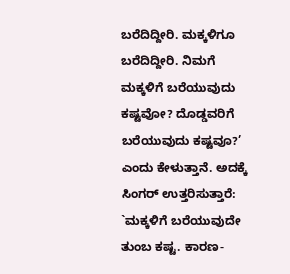ಬರೆದಿದ್ದೀರಿ. ಮಕ್ಕಳಿಗೂ ಬರೆದಿದ್ದೀರಿ. ನಿಮಗೆ ಮಕ್ಕಳಿಗೆ ಬರೆಯುವುದು ಕಷ್ಟವೋ? ದೊಡ್ಡವರಿಗೆ ಬರೆಯುವುದು ಕಷ್ಟವೂ?’ ಎಂದು ಕೇಳುತ್ತಾನೆ. ಅದಕ್ಕೆ ಸಿಂಗರ್ ಉತ್ತರಿಸುತ್ತಾರೆ: `ಮಕ್ಕಳಿಗೆ ಬರೆಯುವುದೇ ತುಂಬ ಕಷ್ಟ. ಕಾರಣ-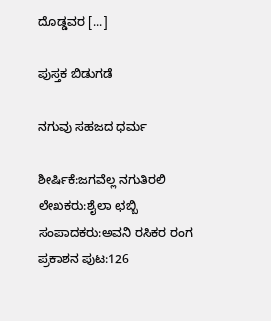ದೊಡ್ಡವರ [...]

ಪುಸ್ತಕ ಬಿಡುಗಡೆ

ನಗುವು ಸಹಜದ ಧರ್ಮ

ಶೀರ್ಷಿಕೆ:ಜಗವೆಲ್ಲ ನಗುತಿರಲಿ ಲೇಖಕರು:ಶೈಲಾ ಛಬ್ಬಿ ಸಂಪಾದಕರು:ಅವನಿ ರಸಿಕರ ರಂಗ ಪ್ರಕಾಶನ ಪುಟ:126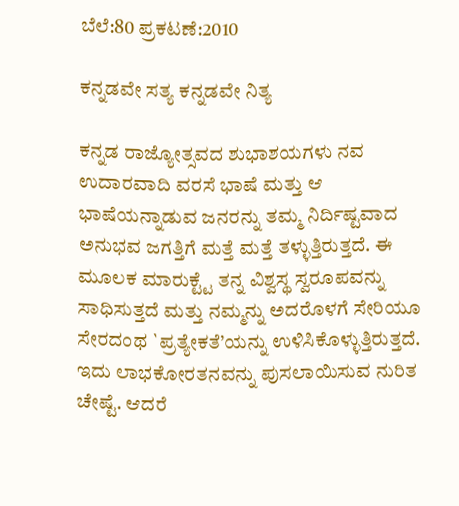ಬೆಲೆ:80 ಪ್ರಕಟಣೆ:2010

ಕನ್ನಡವೇ ಸತ್ಯ ಕನ್ನಡವೇ ನಿತ್ಯ

ಕನ್ನಡ ರಾಜ್ಯೋತ್ಸವದ ಶುಭಾಶಯಗಳು ನವ ಉದಾರವಾದಿ ವರಸೆ ಭಾಷೆ ಮತ್ತು ಆ ಭಾಷೆಯನ್ನಾಡುವ ಜನರನ್ನು ತಮ್ಮ ನಿರ್ದಿಷ್ಟವಾದ ಅನುಭವ ಜಗತ್ತಿಗೆ ಮತ್ತೆ ಮತ್ತೆ ತಳ್ಳುತ್ತಿರುತ್ತದೆ. ಈ ಮೂಲಕ ಮಾರುಕ್ಟ್ಟೆ ತನ್ನ ವಿಶ್ವಸ್ಥ ಸ್ವರೂಪವನ್ನು ಸಾಧಿಸುತ್ತದೆ ಮತ್ತು ನಮ್ಮನ್ನು ಅದರೊಳಗೆ ಸೇರಿಯೂ ಸೇರದಂಥ `ಪ್ರತ್ಯೇಕತೆ’ಯನ್ನು ಉಳಿಸಿಕೊಳ್ಳುತ್ತಿರುತ್ತದೆ. ಇದು ಲಾಭಕೋರತನವನ್ನು ಪುಸಲಾಯಿಸುವ ನುರಿತ ಚೇಷ್ಟೆ. ಆದರೆ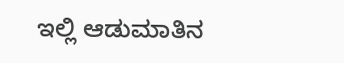ಇಲ್ಲಿ ಆಡುಮಾತಿನ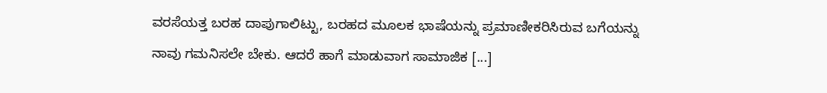ವರಸೆಯತ್ತ ಬರಹ ದಾಪುಗಾಲಿಟ್ಟು, ಬರಹದ ಮೂಲಕ ಭಾಷೆಯನ್ನು ಪ್ರಮಾಣೀಕರಿಸಿರುವ ಬಗೆಯನ್ನು ನಾವು ಗಮನಿಸಲೇ ಬೇಕು. ಆದರೆ ಹಾಗೆ ಮಾಡುವಾಗ ಸಾಮಾಜಿಕ [...]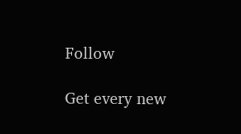Follow

Get every new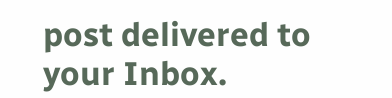post delivered to your Inbox.